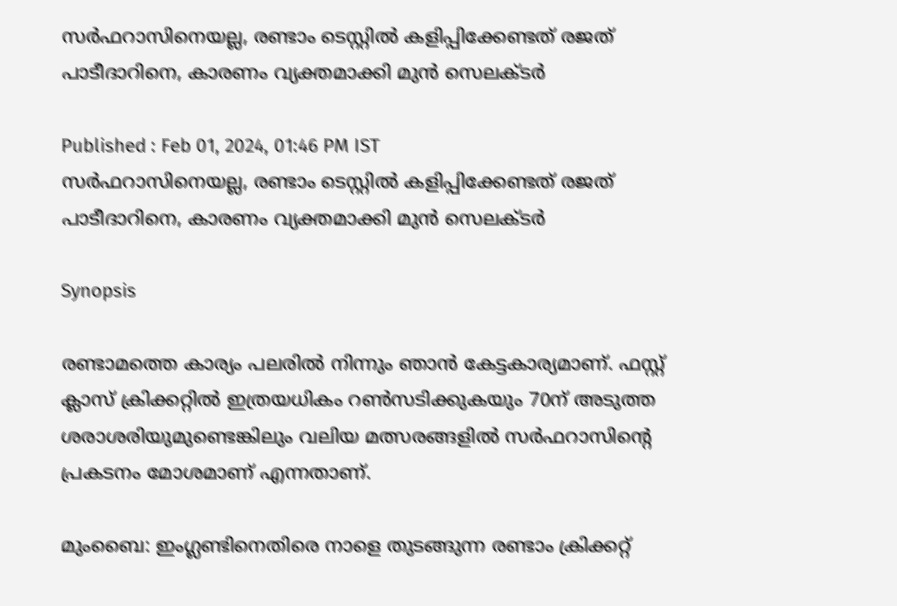സര്‍ഫറാസിനെയല്ല, രണ്ടാം ടെസ്റ്റില്‍ കളിപ്പിക്കേണ്ടത് രജത് പാടീദാറിനെ, കാരണം വ്യക്തമാക്കി മുന്‍ സെലക്ടര്‍

Published : Feb 01, 2024, 01:46 PM IST
സര്‍ഫറാസിനെയല്ല, രണ്ടാം ടെസ്റ്റില്‍ കളിപ്പിക്കേണ്ടത് രജത് പാടീദാറിനെ, കാരണം വ്യക്തമാക്കി മുന്‍ സെലക്ടര്‍

Synopsis

രണ്ടാമത്തെ കാര്യം പലരില്‍ നിന്നും ഞാന്‍ കേട്ടകാര്യമാണ്. ഫസ്റ്റ് ക്ലാസ് ക്രിക്കറ്റില്‍ ഇത്രയധികം റണ്‍സടിക്കുകയും 70ന് അടുത്ത ശരാശരിയുമുണ്ടെങ്കിലും വലിയ മത്സരങ്ങളില്‍ സര്‍ഫറാസിന്‍റെ പ്രകടനം മോശമാണ് എന്നതാണ്.

മുംബൈ: ഇംഗ്ലണ്ടിനെതിരെ നാളെ തുടങ്ങുന്ന രണ്ടാം ക്രിക്കറ്റ്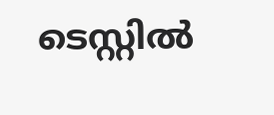ടെസ്റ്റില്‍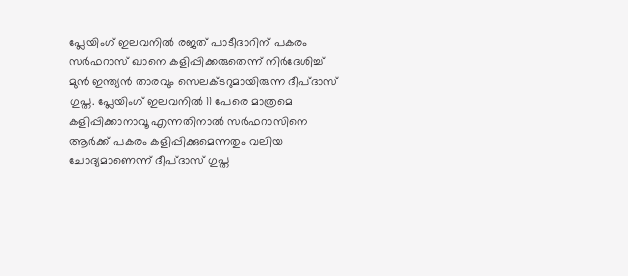പ്ലേയിംഗ് ഇലവനില്‍ രജത് പാടീദാറിന് പകരം സര്‍ഫറാസ് ഖാനെ കളിപ്പിക്കരുതെന്ന് നിര്‍ദേശിച്ച് മുന്‍ ഇന്ത്യന്‍ താരവും സെലക്ടറുമായിരുന്ന ദീപ്ദാസ് ഗുപ്ത. പ്ലേയിംഗ് ഇലവനില്‍ 11 പേരെ മാത്രമെ കളിപ്പിക്കാനാവൂ എന്നതിനാല്‍ സര്‍ഫറാസിനെ ആര്‍ക്ക് പകരം കളിപ്പിക്കുമെന്നതും വലിയ ചോദ്യമാണെന്ന് ദീപ്ദാസ് ഗുപ്ത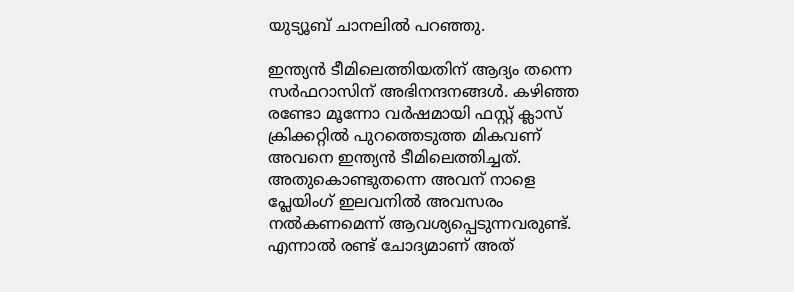യുട്യൂബ് ചാനലില്‍ പറഞ്ഞു.

ഇന്ത്യന്‍ ടീമിലെത്തിയതിന് ആദ്യം തന്നെ സര്‍ഫറാസിന് അഭിനന്ദനങ്ങള്‍. കഴിഞ്ഞ രണ്ടോ മൂന്നോ വര്‍ഷമായി ഫസ്റ്റ് ക്ലാസ് ക്രിക്കറ്റില്‍ പുറത്തെടുത്ത മികവണ് അവനെ ഇന്ത്യന്‍ ടീമിലെത്തിച്ചത്. അതുകൊണ്ടുതന്നെ അവന് നാളെ പ്ലേയിംഗ് ഇലവനില്‍ അവസരം നല്‍കണമെന്ന് ആവശ്യപ്പെടുന്നവരുണ്ട്. എന്നാല്‍ രണ്ട് ചോദ്യമാണ് അത്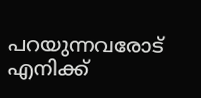പറയുന്നവരോട് എനിക്ക്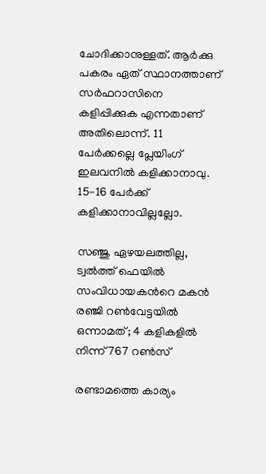ചോദിക്കാനുള്ളത്. ആര്‍ക്കു പകരം ഏത് സ്ഥാനത്താണ് സര്‍ഫറാസിനെ കളിപ്പിക്കുക എന്നതാണ് അതിലൊന്ന്. 11 പേര്‍ക്കല്ലെ പ്ലേയിംഗ് ഇലവനില്‍ കളിക്കാനാവു. 15-16 പേര്‍ക്ക് കളിക്കാനാവില്ലല്ലോ.

സഞ്ജു ഏഴയലത്തില്ല, ട്വൽത്ത് ഫെയിൽ സംവിധായകന്‍റെ മകൻ രഞ്ജി റൺവേട്ടയിൽ ഒന്നാമത്; 4 കളികളില്‍ നിന്ന് 767 റൺസ്

രണ്ടാമത്തെ കാര്യം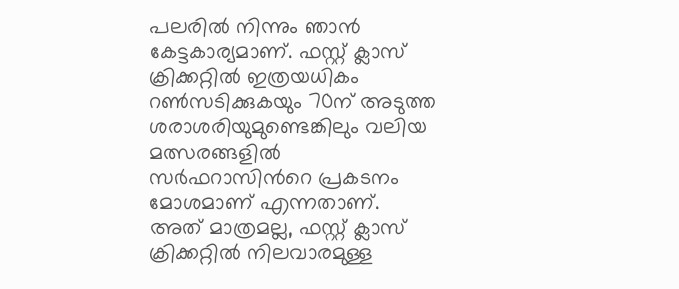പലരില്‍ നിന്നും ഞാന്‍ കേട്ടകാര്യമാണ്. ഫസ്റ്റ് ക്ലാസ് ക്രിക്കറ്റില്‍ ഇത്രയധികം റണ്‍സടിക്കുകയും 70ന് അടുത്ത ശരാശരിയുമുണ്ടെങ്കിലും വലിയ മത്സരങ്ങളില്‍ സര്‍ഫറാസിന്‍റെ പ്രകടനം മോശമാണ് എന്നതാണ്. അത് മാത്രമല്ല, ഫസ്റ്റ് ക്ലാസ് ക്രിക്കറ്റില്‍ നിലവാരമുള്ള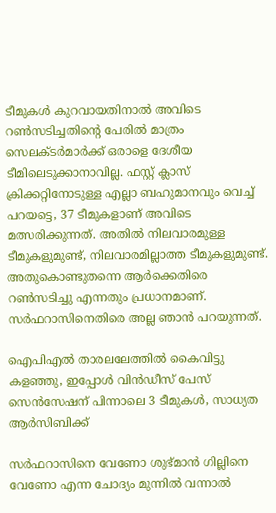ടീമുകള്‍ കുറവായതിനാല്‍ അവിടെ റണ്‍സടിച്ചതിന്‍റെ പേരില്‍ മാത്രം സെലക്ടര്‍മാര്‍ക്ക് ഒരാളെ ദേശീയ ടീമിലെടുക്കാനാവില്ല. ഫസ്റ്റ് ക്ലാസ് ക്രിക്കറ്റിനോടുള്ള എല്ലാ ബഹുമാനവും വെച്ച് പറയട്ടെ, 37 ടീമുകളാണ് അവിടെ മത്സരിക്കുന്നത്. അതില്‍ നിലവാരമുള്ള ടീമുകളുമുണ്ട്, നിലവാരമില്ലാത്ത ടീമുകളുമുണ്ട്. അതുകൊണ്ടുതന്നെ ആര്‍ക്കെതിരെ റണ്‍സടിച്ചു എന്നതും പ്രധാനമാണ്. സര്‍ഫറാസിനെതിരെ അല്ല ഞാന്‍ പറയുന്നത്.

ഐപിഎൽ താരലലേത്തിൽ കൈവിട്ടു കളഞ്ഞു, ഇപ്പോള്‍ വിന്‍ഡീസ് പേസ് സെന്‍സേഷന് പിന്നാലെ 3 ടീമുകള്‍, സാധ്യത ആര്‍സിബിക്ക്

സര്‍ഫറാസിനെ വേണോ ശുഭ്മാന്‍ ഗില്ലിനെ വേണോ എന്ന ചോദ്യം മുന്നില്‍ വന്നാല്‍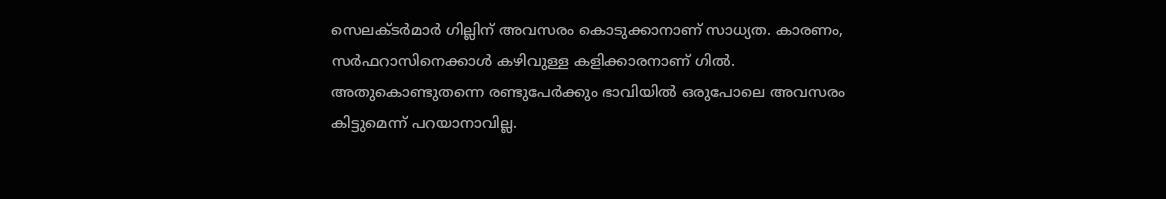സെലക്ടര്‍മാര്‍ ഗില്ലിന് അവസരം കൊടുക്കാനാണ് സാധ്യത. കാരണം, സര്‍ഫറാസിനെക്കാള്‍ കഴിവുള്ള കളിക്കാരനാണ് ഗില്‍. അതുകൊണ്ടുതന്നെ രണ്ടുപേര്‍ക്കും ഭാവിയില്‍ ഒരുപോലെ അവസരം കിട്ടുമെന്ന് പറയാനാവില്ല.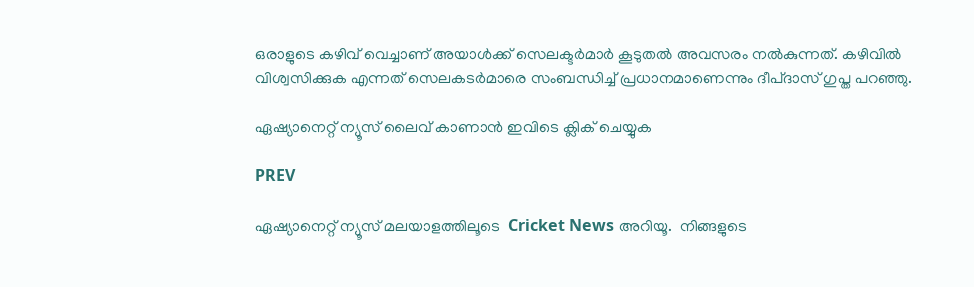ഒരാളുടെ കഴിവ് വെച്ചാണ് അയാള്‍ക്ക് സെലക്ടര്‍മാര്‍ കൂടുതല്‍ അവസരം നല്‍കുന്നത്. കഴിവില്‍ വിശ്വസിക്കുക എന്നത് സെലകടര്‍മാരെ സംബന്ധിച്ച് പ്രധാനമാണെന്നും ദീപ്ദാസ് ഗുപ്ത പറഞ്ഞു.

ഏഷ്യാനെറ്റ് ന്യൂസ് ലൈവ് കാണാന്‍ ഇവിടെ ക്ലിക് ചെയ്യുക

PREV

ഏഷ്യാനെറ്റ് ന്യൂസ് മലയാളത്തിലൂടെ  Cricket News അറിയൂ.  നിങ്ങളുടെ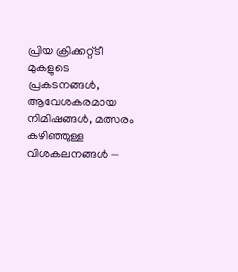പ്രിയ ക്രിക്കറ്റ്ടീ മുകളുടെ പ്രകടനങ്ങൾ, ആവേശകരമായ നിമിഷങ്ങൾ, മത്സരം കഴിഞ്ഞുള്ള വിശകലനങ്ങൾ —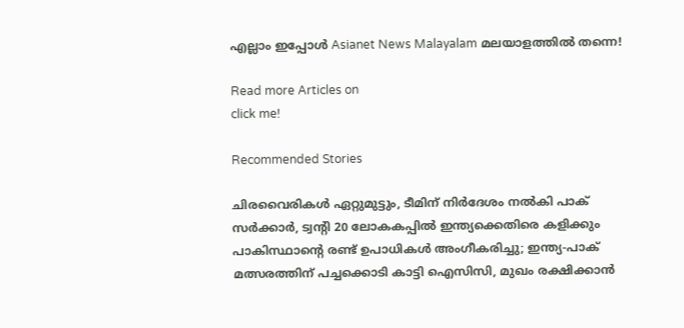എല്ലാം ഇപ്പോൾ Asianet News Malayalam മലയാളത്തിൽ തന്നെ!

Read more Articles on
click me!

Recommended Stories

ചിരവൈരികൾ ഏറ്റുമുട്ടും, ടീമിന് നിർദേശം നൽകി പാക് സർക്കാർ, ട്വന്‍റി 20 ലോകകപ്പിൽ ഇന്ത്യക്കെതിരെ കളിക്കും
പാകിസ്ഥാന്‍റെ രണ്ട് ഉപാധികൾ അംഗീകരിച്ചു; ഇന്ത്യ-പാക് മത്സരത്തിന് പച്ചക്കൊടി കാട്ടി ഐസിസി, മുഖം രക്ഷിക്കാൻ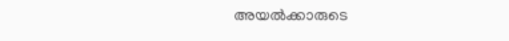അയൽക്കാരുടെ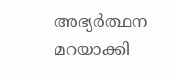അഭ്യർത്ഥന മറയാക്കി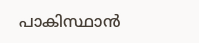പാകിസ്ഥാന്‍